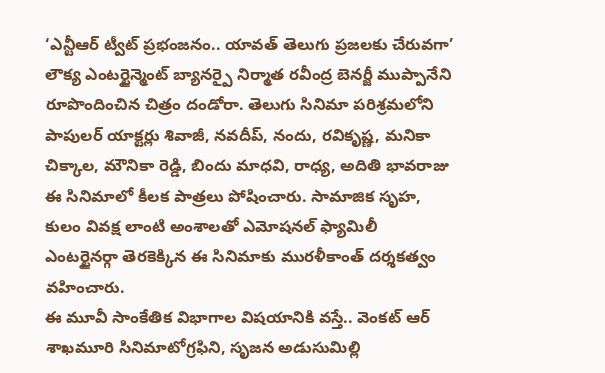‘ఎన్టీఆర్ ట్వీట్ ప్రభంజనం.. యావత్ తెలుగు ప్రజలకు చేరువగా’
లౌక్య ఎంటర్టైన్మెంట్ బ్యానర్పై నిర్మాత రవీంద్ర బెనర్జీ ముప్పానేని రూపొందించిన చిత్రం దండోరా. తెలుగు సినిమా పరిశ్రమలోని పాపులర్ యాక్టర్లు శివాజీ, నవదీప్, నందు, రవికృష్ణ, మనికా చిక్కాల, మౌనికా రెడ్డి, బిందు మాధవి, రాధ్య, అదితి భావరాజు ఈ సినిమాలో కీలక పాత్రలు పోషించారు. సామాజిక సృహ, కులం వివక్ష లాంటి అంశాలతో ఎమోషనల్ ఫ్యామిలీ ఎంటర్టైనర్గా తెరకెక్కిన ఈ సినిమాకు మురళీకాంత్ దర్శకత్వం వహించారు.
ఈ మూవీ సాంకేతిక విభాగాల విషయానికి వస్తే.. వెంకట్ ఆర్ శాఖమూరి సినిమాటోగ్రఫిని, సృజన అడుసుమిల్లి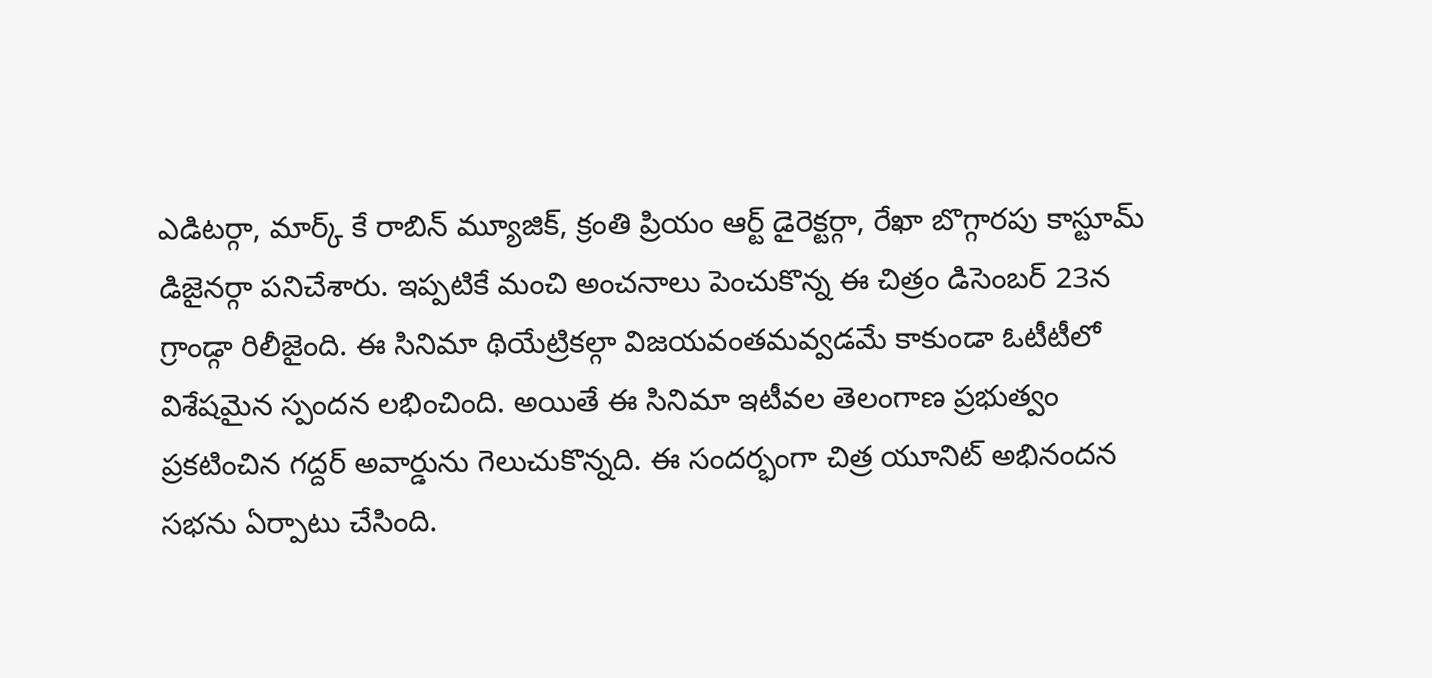ఎడిటర్గా, మార్క్ కే రాబిన్ మ్యూజిక్, క్రంతి ప్రియం ఆర్ట్ డైరెక్టర్గా, రేఖా బొగ్గారపు కాస్టూమ్ డిజైనర్గా పనిచేశారు. ఇప్పటికే మంచి అంచనాలు పెంచుకొన్న ఈ చిత్రం డిసెంబర్ 23న గ్రాండ్గా రిలీజైంది. ఈ సినిమా థియేట్రికల్గా విజయవంతమవ్వడమే కాకుండా ఓటీటీలో విశేషమైన స్పందన లభించింది. అయితే ఈ సినిమా ఇటీవల తెలంగాణ ప్రభుత్వం ప్రకటించిన గద్దర్ అవార్డును గెలుచుకొన్నది. ఈ సందర్భంగా చిత్ర యూనిట్ అభినందన సభను ఏర్పాటు చేసింది.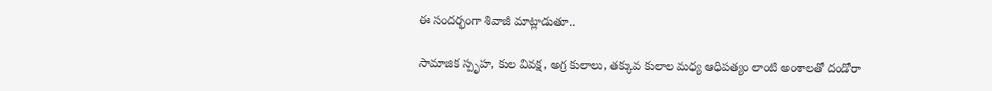ఈ సందర్భంగా శివాజీ మాట్లాడుతూ..

సామాజిక స్పృహ, కుల వివక్ష, అగ్ర కులాలు, తక్కువ కులాల మధ్య ఆధిపత్యం లాంటి అంశాలతో దండోరా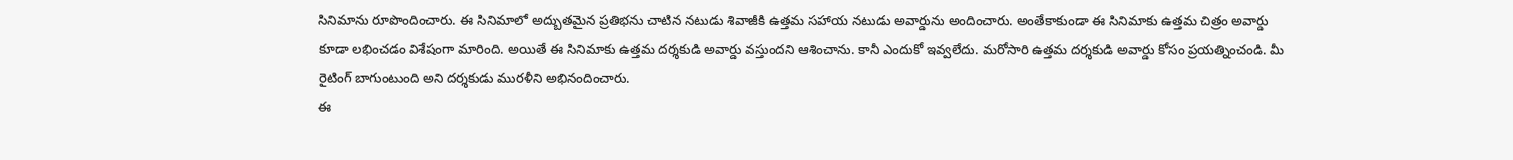సినిమాను రూపొందించారు. ఈ సినిమాలో అద్బుతమైన ప్రతిభను చాటిన నటుడు శివాజీకి ఉత్తమ సహాయ నటుడు అవార్డును అందించారు. అంతేకాకుండా ఈ సినిమాకు ఉత్తమ చిత్రం అవార్డు కూడా లభించడం విశేషంగా మారింది. అయితే ఈ సినిమాకు ఉత్తమ దర్శకుడి అవార్డు వస్తుందని ఆశించాను. కానీ ఎందుకో ఇవ్వలేదు. మరోసారి ఉత్తమ దర్శకుడి అవార్డు కోసం ప్రయత్నించండి. మీ రైటింగ్ బాగుంటుంది అని దర్శకుడు మురళీని అభినందించారు.
ఈ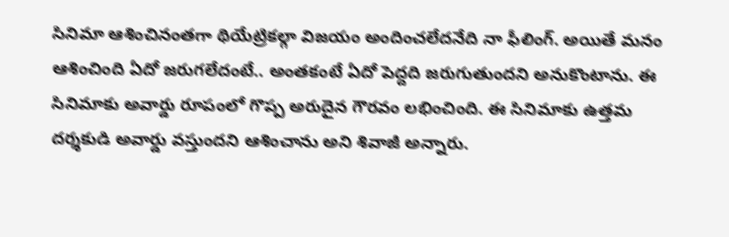సినిమా ఆశించినంతగా థియేట్రికల్గా విజయం అందించలేదనేది నా ఫీలింగ్. అయితే మనం ఆశించింది ఏదో జరుగలేదంటే.. అంతకంటే ఏదో పెద్దది జరుగుతుందని అనుకొంటాను. ఈ సినిమాకు అవార్డు రూపంలో గొప్ప అరుదైన గౌరవం లభించింది. ఈ సినిమాకు ఉత్తమ దర్శకుడి అవార్డు వస్తుందని ఆశించాను అని శివాజీ అన్నారు.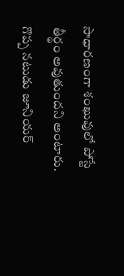సాధారణంగా శంఖువులో పోస్టే తీర్థం అవుతుందని అంటారు. గొప్ప నటుడు జూనియర్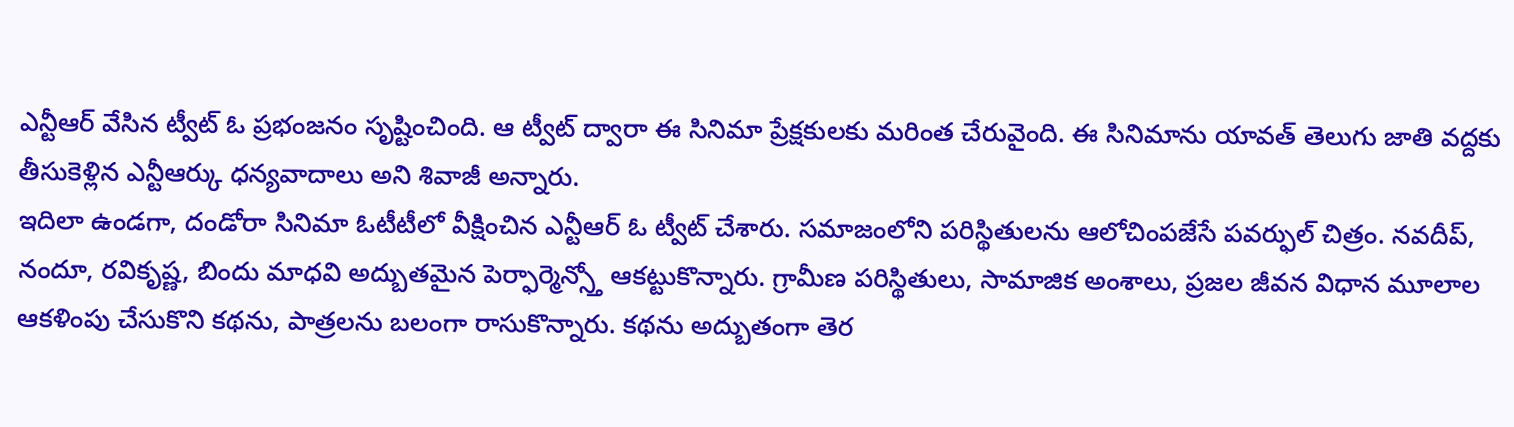ఎన్టీఆర్ వేసిన ట్వీట్ ఓ ప్రభంజనం సృష్టించింది. ఆ ట్వీట్ ద్వారా ఈ సినిమా ప్రేక్షకులకు మరింత చేరువైంది. ఈ సినిమాను యావత్ తెలుగు జాతి వద్దకు తీసుకెళ్లిన ఎన్టీఆర్కు ధన్యవాదాలు అని శివాజీ అన్నారు.
ఇదిలా ఉండగా, దండోరా సినిమా ఓటీటీలో వీక్షించిన ఎన్టీఆర్ ఓ ట్వీట్ చేశారు. సమాజంలోని పరిస్థితులను ఆలోచింపజేసే పవర్ఫుల్ చిత్రం. నవదీప్, నందూ, రవికృష్ణ, బిందు మాధవి అద్బుతమైన పెర్ఫార్మెన్స్తో ఆకట్టుకొన్నారు. గ్రామీణ పరిస్థితులు, సామాజిక అంశాలు, ప్రజల జీవన విధాన మూలాల ఆకళింపు చేసుకొని కథను, పాత్రలను బలంగా రాసుకొన్నారు. కథను అద్బుతంగా తెర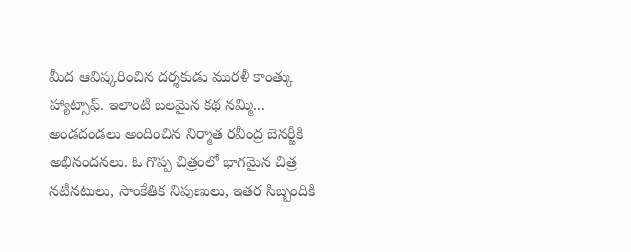మీద ఆవిష్కరించిన దర్శకుడు మురళీ కాంత్కు హ్యాట్సాఫ్. ఇలాంటి బలమైన కథ నమ్మి... అండదండలు అందించిన నిర్మాత రవీంద్ర బెనర్జీకి అభినందనలు. ఓ గొప్ప చిత్రంలో భాగమైన చిత్ర నటీనటులు, సాంకేతిక నిపుణులు, ఇతర సిబ్బందికి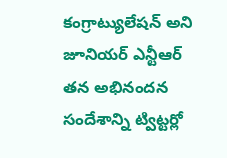కంగ్రాట్యులేషన్ అని జూనియర్ ఎన్టీఆర్ తన అభినందన సందేశాన్ని ట్విట్టర్లో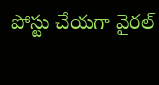పోస్టు చేయగా వైరల్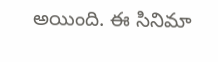అయింది. ఈ సినిమా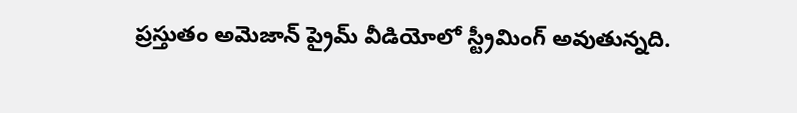ప్రస్తుతం అమెజాన్ ప్రైమ్ వీడియోలో స్ట్రీమింగ్ అవుతున్నది.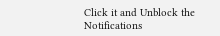Click it and Unblock the Notifications